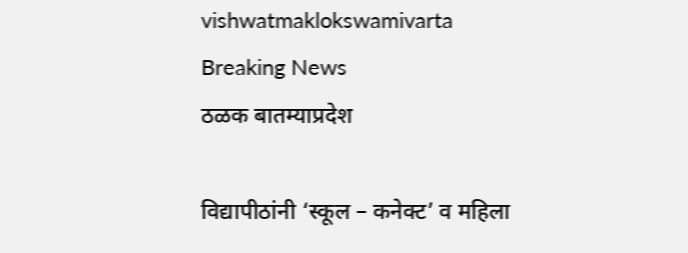vishwatmaklokswamivarta
Breaking News
ठळक बातम्याप्रदेश

विद्यापीठांनी ‘स्कूल – कनेक्ट’ व महिला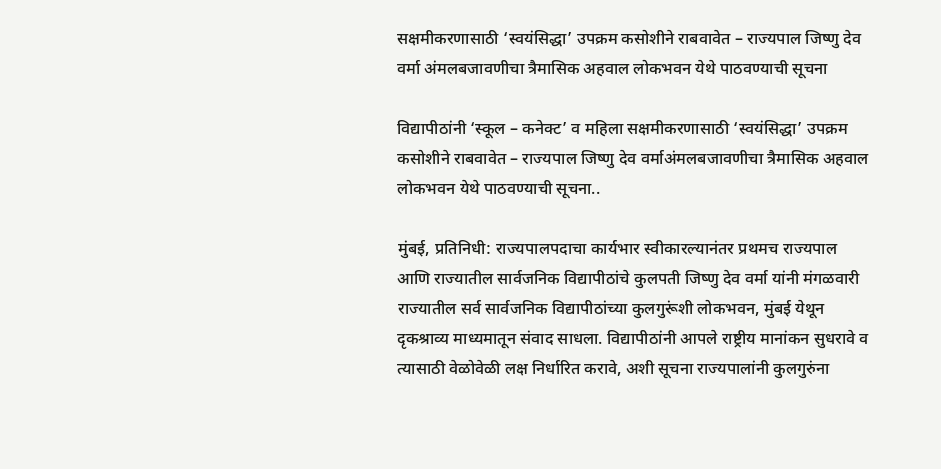सक्षमीकरणासाठी ‘स्वयंसिद्धा’ उपक्रम कसोशीने राबवावेत – राज्यपाल जिष्णु देव वर्मा अंमलबजावणीचा त्रैमासिक अहवाल लोकभवन येथे पाठवण्याची सूचना

विद्यापीठांनी ‘स्कूल – कनेक्ट’ व महिला सक्षमीकरणासाठी ‘स्वयंसिद्धा’ उपक्रम कसोशीने राबवावेत – राज्यपाल जिष्णु देव वर्माअंमलबजावणीचा त्रैमासिक अहवाल लोकभवन येथे पाठवण्याची सूचना..

मुंबई, प्रतिनिधी: राज्यपालपदाचा कार्यभार स्वीकारल्यानंतर प्रथमच राज्यपाल आणि राज्यातील सार्वजनिक विद्यापीठांचे कुलपती जिष्णु देव वर्मा यांनी मंगळवारी राज्यातील सर्व सार्वजनिक विद्यापीठांच्या कुलगुरूंशी लोकभवन, मुंबई येथून दृकश्राव्य माध्यमातून संवाद साधला. विद्यापीठांनी आपले राष्ट्रीय मानांकन सुधरावे व त्यासाठी वेळोवेळी लक्ष निर्धारित करावे, अशी सूचना राज्यपालांनी कुलगुरुंना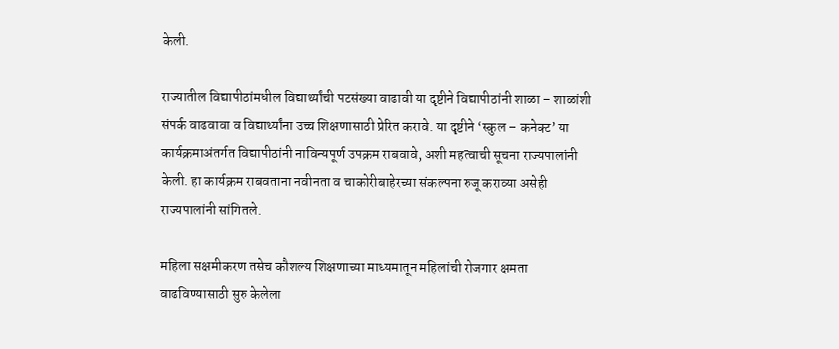केली.

राज्यातील विद्यापीठांमधील विद्यार्थ्यांची पटसंख्या वाढावी या दृष्टीने विद्यापीठांनी शाळा – शाळांशी संपर्क वाढवावा व विद्यार्थ्यांना उच्च शिक्षणासाठी प्रेरित करावे. या दृष्टीने ‘स्कुल – कनेक्ट’ या कार्यक्रमाअंतर्गत विद्यापीठांनी नाविन्यपूर्ण उपक्रम राबवावे, अशी महत्वाची सूचना राज्यपालांनी केली. हा कार्यक्रम राबवताना नवीनता व चाकोरीबाहेरच्या संकल्पना रुजू कराव्या असेही राज्यपालांनी सांगितले.

महिला सक्षमीकरण तसेच कौशल्य शिक्षणाच्या माध्यमातून महिलांची रोजगार क्षमता वाढविण्यासाठी सुरु केलेला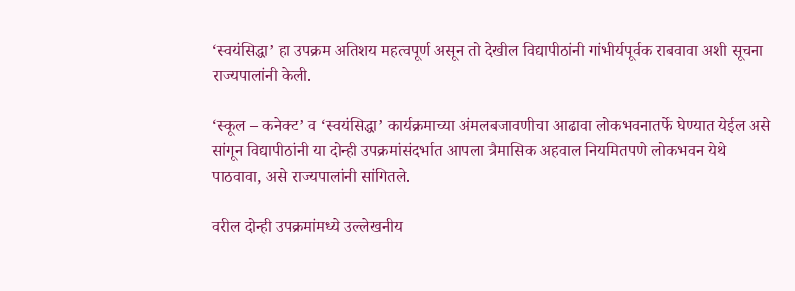‘स्वयंसिद्धा’ हा उपक्रम अतिशय महत्वपूर्ण असून तो देखील विद्यापीठांनी गांभीर्यपूर्वक राबवावा अशी सूचना राज्यपालांनी केली.

‘स्कूल – कनेक्ट’ व ‘स्वयंसिद्धा’ कार्यक्रमाच्या अंमलबजावणीचा आढावा लोकभवनातर्फे घेण्यात येईल असे सांगून विद्यापीठांनी या दोन्ही उपक्रमांसंदर्भात आपला त्रैमासिक अहवाल नियमितपणे लोकभवन येथे पाठवावा, असे राज्यपालांनी सांगितले.

वरील दोन्ही उपक्रमांमध्ये उल्लेखनीय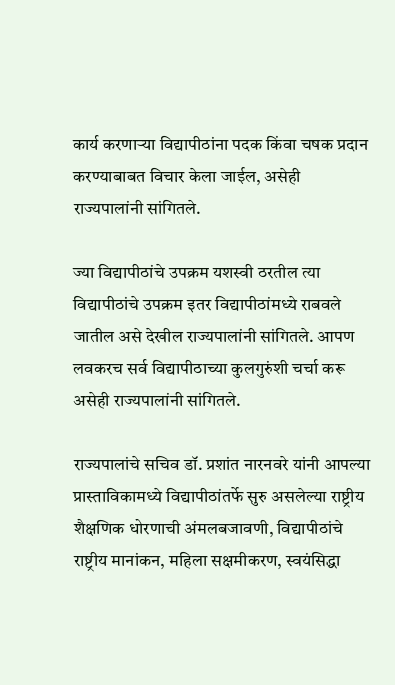कार्य करणाऱ्या विद्यापीठांना पदक किंवा चषक प्रदान करण्याबाबत विचार केला जाईल, असेही राज्यपालांनी सांगितले.

ज्या विद्यापीठांचे उपक्रम यशस्वी ठरतील त्या विद्यापीठांचे उपक्रम इतर विद्यापीठांमध्ये राबवले जातील असे देखील राज्यपालांनी सांगितले. आपण लवकरच सर्व विद्यापीठाच्या कुलगुरुंशी चर्चा करू असेही राज्यपालांनी सांगितले.

राज्यपालांचे सचिव डॉ. प्रशांत नारनवरे यांनी आपल्या प्रास्ताविकामध्ये विद्यापीठांतर्फे सुरु असलेल्या राष्ट्रीय शैक्षणिक धोरणाची अंमलबजावणी, विद्यापीठांचे राष्ट्रीय मानांकन, महिला सक्षमीकरण, स्वयंसिद्धा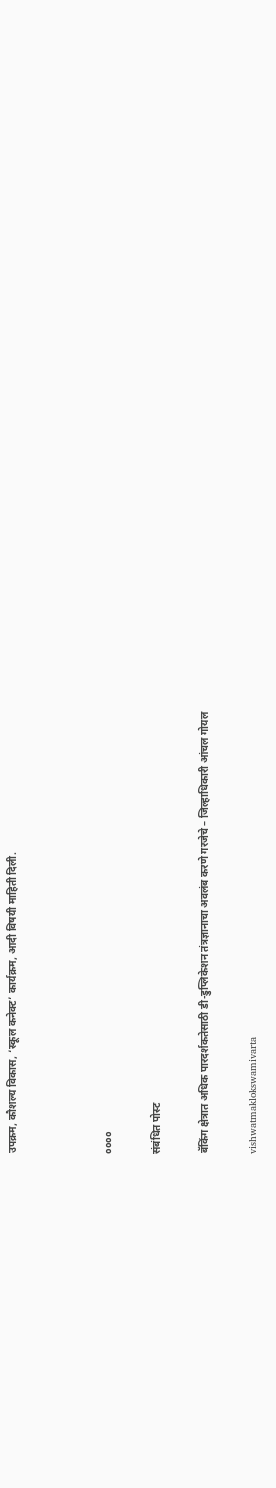उपक्रम, कौशल्य विकास, ‘स्कूल कनेक्ट’ कार्यक्रम, आदी विषयी माहिती दिली.



००००

संबंधित पोस्ट

बॅकिंग क्षेत्रात अधिक पारदर्शकतेसाठी डी-डुप्लिकेशन तंत्रज्ञानाचा अवलंब करणे गरजेचे – जिल्हाधिकारी आंचल गोयल

vishwatmaklokswamivarta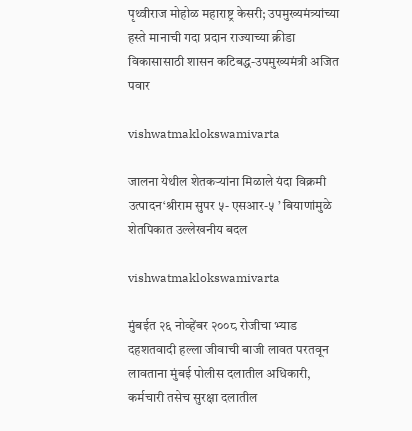पृथ्वीराज मोहोळ महाराष्ट्र केसरी; उपमुख्यमंत्र्यांच्या हस्ते मानाची गदा प्रदान राज्याच्या क्रीडा विकासासाठी शासन कटिबद्ध-उपमुख्यमंत्री अजित पवार

vishwatmaklokswamivarta

जालना येथील शेतकऱ्यांना मिळाले यंदा विक्रमी उत्पादन‘श्रीराम सुपर ५- एसआर-५ ’ बियाणांमुळे शेतपिकात उल्लेखनीय बदल

vishwatmaklokswamivarta

मुंबईत २६ नोव्हेंबर २००८ रोजीचा भ्याड दहशतवादी हल्ला जीवाची बाजी लावत परतवून लावताना मुंबई पोलीस दलातील अधिकारी, कर्मचारी तसेच सुरक्षा दलातील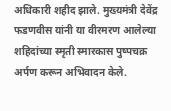अधिकारी शहीद झाले. मुख्यमंत्री देवेंद्र फडणवीस यांनी या वीरमरण आलेल्या शहिदांच्या स्मृती स्मारकास पुष्पचक्र अर्पण करून अभिवादन केले.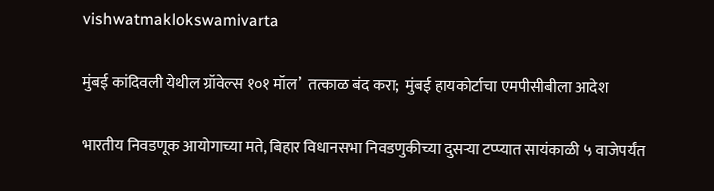vishwatmaklokswamivarta

मुंबई कांदिवली येथील ग्रॉवेल्स १०१ मॉल’  तत्काळ बंद करा;  मुंबई हायकोर्टाचा एमपीसीबीला आदेश

भारतीय निवडणूक आयोगाच्या मते, बिहार विधानसभा निवडणुकीच्या दुसऱ्या टप्प्यात सायंकाळी ५ वाजेपर्यंत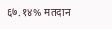६७.१४% मतदान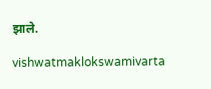झाले.

vishwatmaklokswamivarta